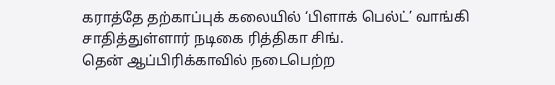கராத்தே தற்காப்புக் கலையில் ‘பிளாக் பெல்ட்’ வாங்கி சாதித்துள்ளார் நடிகை ரித்திகா சிங்.
தென் ஆப்பிரிக்காவில் நடைபெற்ற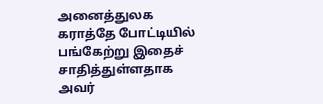அனைத்துலக கராத்தே போட்டியில் பங்கேற்று இதைச் சாதித்துள்ளதாக அவர்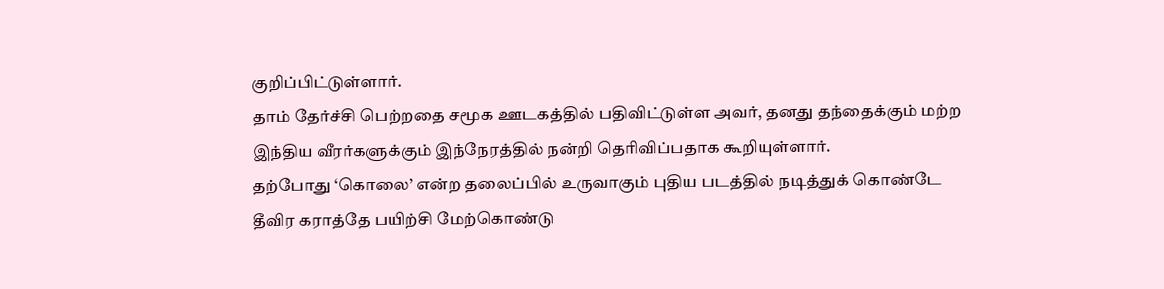குறிப்பிட்டுள்ளார்.
தாம் தேர்ச்சி பெற்றதை சமூக ஊடகத்தில் பதிவிட்டுள்ள அவர், தனது தந்தைக்கும் மற்ற இந்திய வீரர்களுக்கும் இந்நேரத்தில் நன்றி தெரிவிப்பதாக கூறியுள்ளார்.
தற்போது ‘கொலை’ என்ற தலைப்பில் உருவாகும் புதிய படத்தில் நடித்துக் கொண்டே தீவிர கராத்தே பயிற்சி மேற்கொண்டு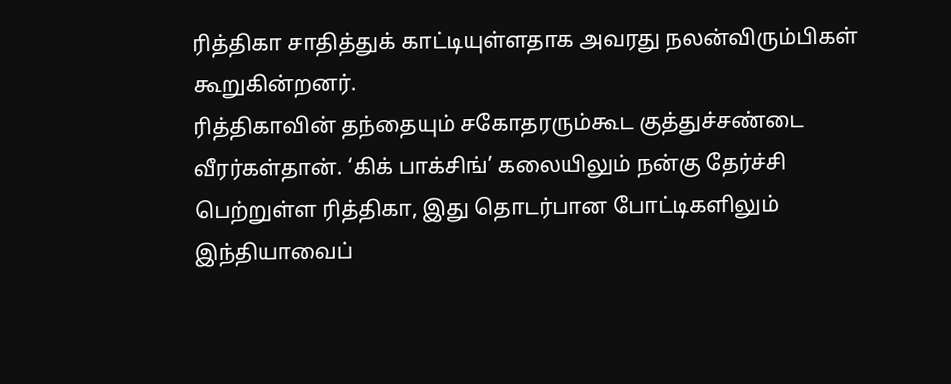ரித்திகா சாதித்துக் காட்டியுள்ளதாக அவரது நலன்விரும்பிகள் கூறுகின்றனர்.
ரித்திகாவின் தந்தையும் சகோதரரும்கூட குத்துச்சண்டை வீரர்கள்தான். ‘கிக் பாக்சிங்’ கலையிலும் நன்கு தேர்ச்சி பெற்றுள்ள ரித்திகா, இது தொடர்பான போட்டிகளிலும் இந்தியாவைப்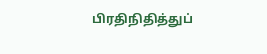பிரதிநிதித்துப்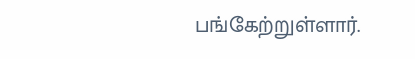பங்கேற்றுள்ளார்.